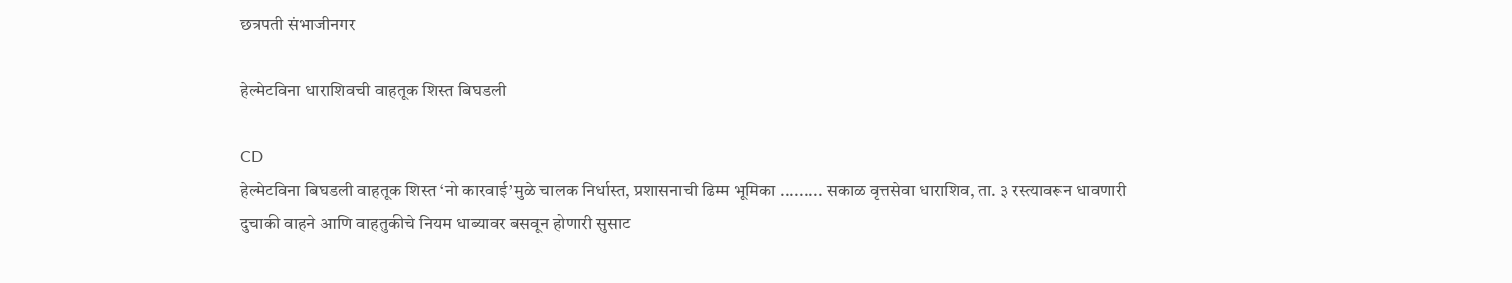छत्रपती संभाजीनगर

हेल्मेटविना धाराशिवची वाहतूक शिस्त बिघडली

CD
हेल्मेटविना बिघडली वाहतूक शिस्त ‘नो कारवाई’मुळे चालक निर्धास्त, प्रशासनाची ढिम्म भूमिका ......... सकाळ वृत्तसेवा धाराशिव, ता. ३ रस्त्यावरून धावणारी दुचाकी वाहने आणि वाहतुकीचे नियम धाब्यावर बसवून होणारी सुसाट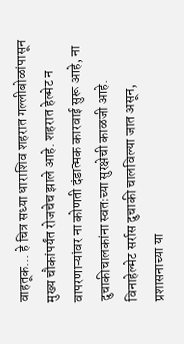वाहतूक... हे चित्र सध्या धाराशिव शहरात गल्लीबोळांपासून मुख्य चौकांपर्यंत रोजचेच झाले आहे. शहरात हेल्मेट न वापरणाऱ्यांवर ना कोणती दंडात्मक कारवाई सुरू आहे, ना दुचाकीचालकांना स्वतःच्या सुरक्षेची काळजी आहे. विनाहेल्मेट सर्रास दुचाकी चालविल्या जात असून, प्रशासनाच्या या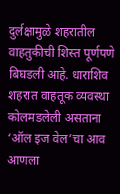दुर्लक्षामुळे शहरातील वाहतुकीची शिस्त पूर्णपणे बिघडली आहे. धाराशिव शहरात वाहतूक व्यवस्था कोलमडलेली असताना ‘ऑल इज वेल’चा आव आणला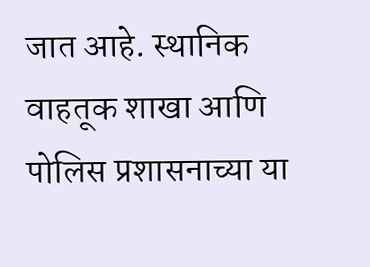जात आहे. स्थानिक वाहतूक शाखा आणि पोलिस प्रशासनाच्या या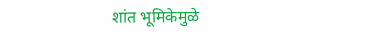शांत भूमिकेमुळे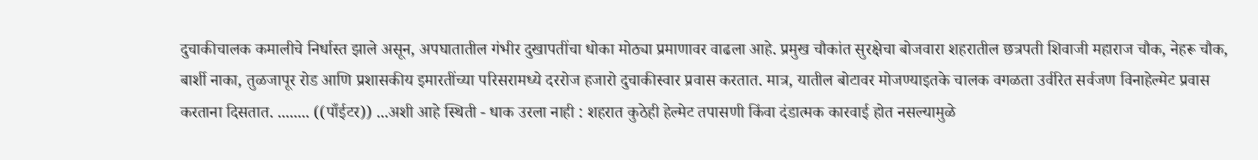दुचाकीचालक कमालीचे निर्धास्त झाले असून, अपघातातील गंभीर दुखापतींचा धोका मोठ्या प्रमाणावर वाढला आहे. प्रमुख चौकांत सुरक्षेचा बोजवारा शहरातील छत्रपती शिवाजी महाराज चौक, नेहरू चौक, बार्शी नाका, तुळजापूर रोड आणि प्रशासकीय इमारतींच्या परिसरामध्ये दररोज हजारो दुचाकीस्वार प्रवास करतात. मात्र, यातील बोटावर मोजण्याइतके चालक वगळता उर्वरित सर्वजण विनाहेल्मेट प्रवास करताना दिसतात. ........ ((पाँईटर)) ...अशी आहे स्थिती - धाक उरला नाही : शहरात कुठेही हेल्मेट तपासणी किंवा दंडात्मक कारवाई होत नसल्यामुळे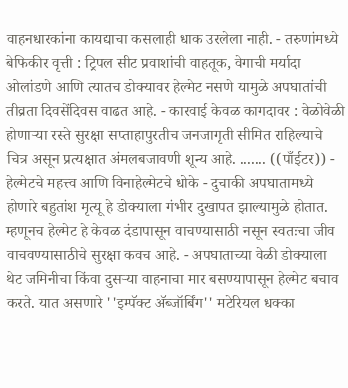वाहनधारकांना कायद्याचा कसलाही धाक उरलेला नाही. - तरुणांमध्ये बेफिकीर वृत्ती : ट्रिपल सीट प्रवाशांची वाहतूक, वेगाची मर्यादा ओलांडणे आणि त्यातच डोक्यावर हेल्मेट नसणे यामुळे अपघातांची तीव्रता दिवसेंदिवस वाढत आहे. - कारवाई केवळ कागदावर : वेळोवेळी होणाऱ्या रस्ते सुरक्षा सप्ताहापुरतीच जनजागृती सीमित राहिल्याचे चित्र असून प्रत्यक्षात अंमलबजावणी शून्य आहे. ....... ((पाँईटर)) - हेल्मेटचे महत्त्व आणि विनाहेल्मेटचे धोके - दुचाकी अपघातामध्ये होणारे बहुतांश मृत्यू हे डोक्याला गंभीर दुखापत झाल्यामुळे होतात. म्हणूनच हेल्मेट हे केवळ दंडापासून वाचण्यासाठी नसून स्वतःचा जीव वाचवण्यासाठीचे सुरक्षा कवच आहे. - अपघाताच्या वेळी डोक्याला थेट जमिनीचा किंवा दुसऱ्या वाहनाचा मार बसण्यापासून हेल्मेट बचाव करते. यात असणारे ''इम्पॅक्ट ॲब्जॉर्बिंग'' मटेरियल धक्का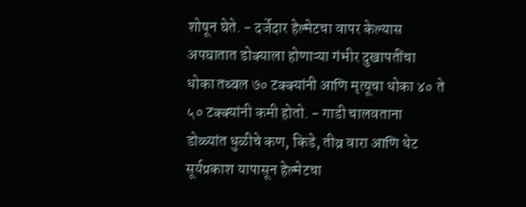शोषून घेते. - दर्जेदार हेल्मेटचा वापर केल्यास अपघातात डोक्याला होणाऱ्या गंभीर दुखापतींचा धोका तब्बल ७० टक्क्यांनी आणि मृत्यूचा धोका ४० ते ५० टक्क्यांनी कमी होतो. - गाडी चालवताना डोळ्यांत धुळीचे कण, किडे, तीव्र वारा आणि थेट सूर्यप्रकाश यापासून हेल्मेटचा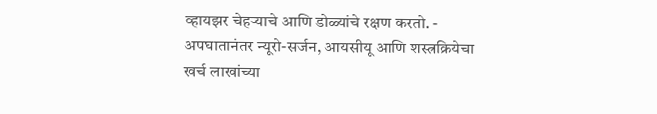व्हायझर चेहऱ्याचे आणि डोळ्यांचे रक्षण करतो. - अपघातानंतर न्यूरो-सर्जन, आयसीयू आणि शस्त्रक्रियेचा खर्च लाखांच्या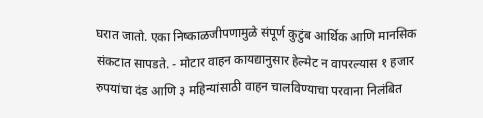घरात जातो. एका निष्काळजीपणामुळे संपूर्ण कुटुंब आर्थिक आणि मानसिक संकटात सापडते. - मोटार वाहन कायद्यानुसार हेल्मेट न वापरल्यास १ हजार रुपयांचा दंड आणि ३ महिन्यांसाठी वाहन चालविण्याचा परवाना निलंबित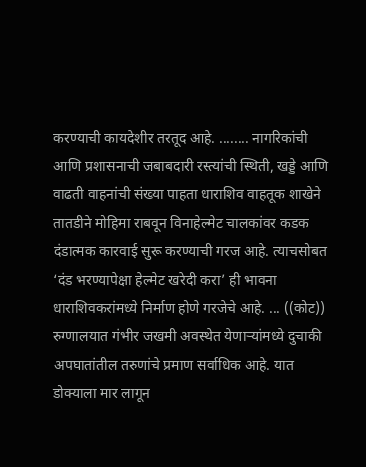करण्याची कायदेशीर तरतूद आहे. ........ नागरिकांची आणि प्रशासनाची जबाबदारी रस्त्यांची स्थिती, खड्डे आणि वाढती वाहनांची संख्या पाहता धाराशिव वाहतूक शाखेने तातडीने मोहिमा राबवून विनाहेल्मेट चालकांवर कडक दंडात्मक कारवाई सुरू करण्याची गरज आहे. त्याचसोबत ‘दंड भरण्यापेक्षा हेल्मेट खरेदी करा’ ही भावना धाराशिवकरांमध्ये निर्माण होणे गरजेचे आहे. ... ((कोट)) रुग्णालयात गंभीर जखमी अवस्थेत येणाऱ्यांमध्ये दुचाकी अपघातांतील तरुणांचे प्रमाण सर्वाधिक आहे. यात डोक्याला मार लागून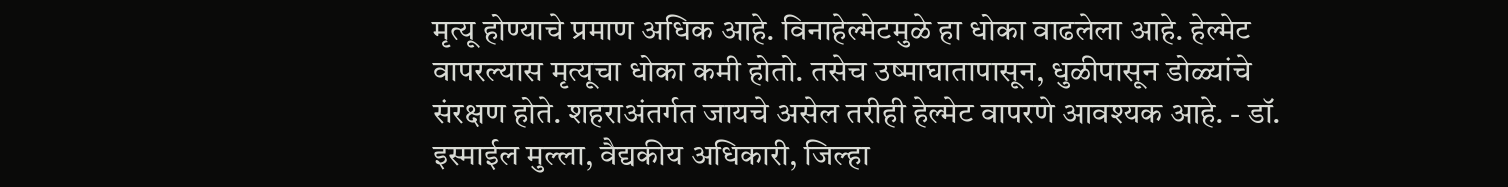मृत्यू होण्याचे प्रमाण अधिक आहे. विनाहेल्मेटमुळे हा धोका वाढलेला आहे. हेल्मेट वापरल्यास मृत्यूचा धोका कमी होतो. तसेच उष्माघातापासून, धुळीपासून डोळ्यांचे संरक्षण होते. शहराअंतर्गत जायचे असेल तरीही हेल्मेट वापरणे आवश्यक आहे. - डॉ. इस्माईल मुल्ला, वैद्यकीय अधिकारी, जिल्हा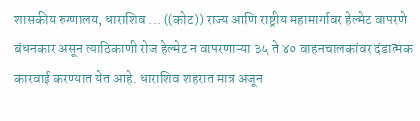शासकीय रुग्णालय, धाराशिव ... ((कोट)) राज्य आणि राष्ट्रीय महामार्गावर हेल्मेट वापरणे बंधनकार असून त्याठिकाणी रोज हेल्मेट न वापरणाऱ्या ३५ ते ४० वाहनचालकांवर दंडात्मक कारवाई करण्यात येत आहे. धाराशिव शहरात मात्र अजून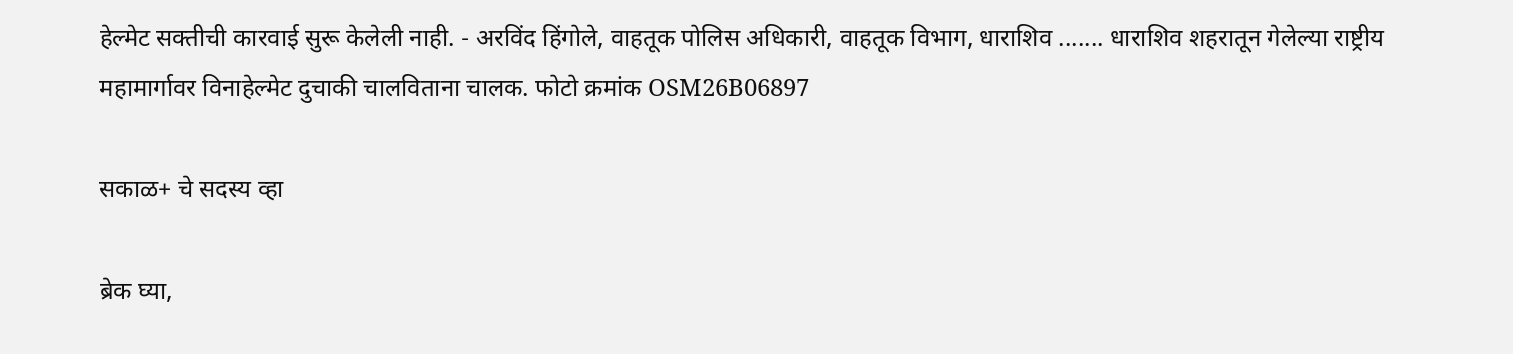हेल्मेट सक्तीची कारवाई सुरू केलेली नाही. - अरविंद हिंगोले, वाहतूक पोलिस अधिकारी, वाहतूक विभाग, धाराशिव ....... धाराशिव शहरातून गेलेल्या राष्ट्रीय महामार्गावर विनाहेल्मेट दुचाकी चालविताना चालक. फोटो क्रमांक OSM26B06897

सकाळ+ चे सदस्य व्हा

ब्रेक घ्या,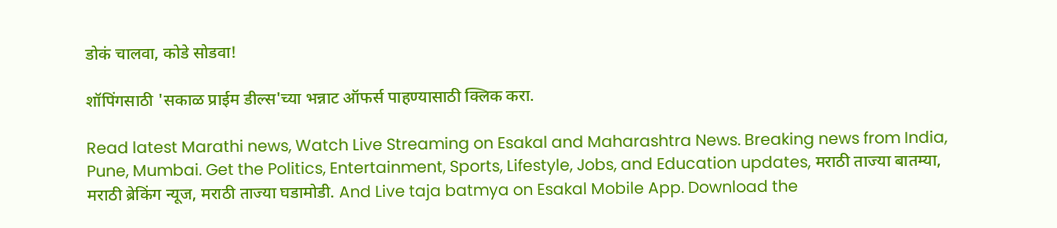डोकं चालवा, कोडे सोडवा!

शॉपिंगसाठी 'सकाळ प्राईम डील्स'च्या भन्नाट ऑफर्स पाहण्यासाठी क्लिक करा.

Read latest Marathi news, Watch Live Streaming on Esakal and Maharashtra News. Breaking news from India, Pune, Mumbai. Get the Politics, Entertainment, Sports, Lifestyle, Jobs, and Education updates, मराठी ताज्या बातम्या, मराठी ब्रेकिंग न्यूज, मराठी ताज्या घडामोडी. And Live taja batmya on Esakal Mobile App. Download the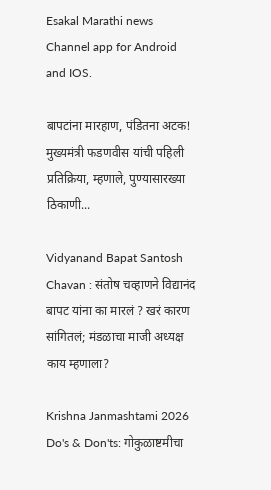Esakal Marathi news Channel app for Android and IOS.

बापटांना मारहाण, पंडितना अटक! मुख्यमंत्री फडणवीस यांची पहिली प्रतिक्रिया, म्हणाले, पुण्यासारख्या ठिकाणी...

Vidyanand Bapat Santosh Chavan : संतोष चव्हाणने विद्यानंद बापट यांना का मारलं ? खरं कारण सांगितलं; मंडळाचा माजी अध्यक्ष काय म्हणाला?

Krishna Janmashtami 2026 Do's & Don'ts: गोकुळाष्टमीचा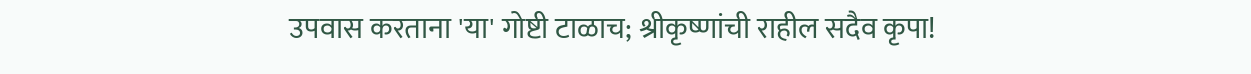उपवास करताना 'या' गोष्टी टाळाच; श्रीकृष्णांची राहील सदैव कृपा!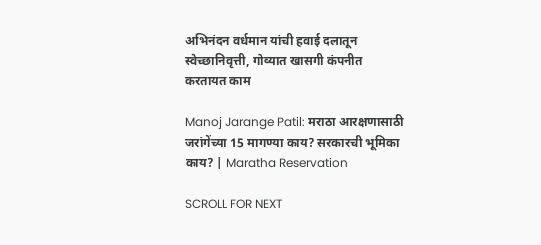अभिनंदन वर्धमान यांची हवाई दलातून स्वेच्छानिवृत्ती, गोव्यात खासगी कंपनीत करतायत काम

Manoj Jarange Patil: मराठा आरक्षणासाठी जरांगेंच्या 15 मागण्या काय? सरकारची भूमिका काय? | Maratha Reservation

SCROLL FOR NEXT